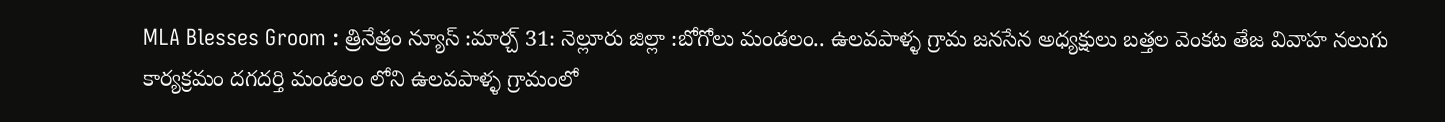MLA Blesses Groom : త్రినేత్రం న్యూస్ :మార్చ్ 31: నెల్లూరు జిల్లా :బోగోలు మండలం.. ఉలవపాళ్ళ గ్రామ జనసేన అధ్యక్షులు బత్తల వెంకట తేజ వివాహ నలుగు కార్యక్రమం దగదర్తి మండలం లోని ఉలవపాళ్ళ గ్రామంలో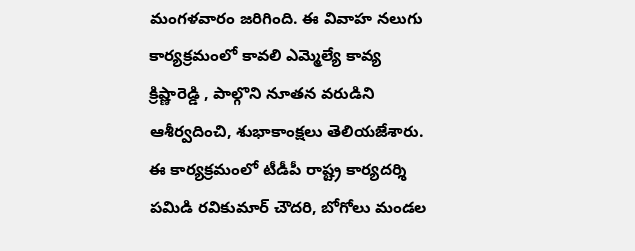మంగళవారం జరిగింది. ఈ వివాహ నలుగు కార్యక్రమంలో కావలి ఎమ్మెల్యే కావ్య క్రిష్ణారెడ్డి , పాల్గొని నూతన వరుడిని ఆశీర్వదించి, శుభాకాంక్షలు తెలియజేశారు.
ఈ కార్యక్రమంలో టీడీపీ రాష్ట్ర కార్యదర్శి పమిడి రవికుమార్ చౌదరి, బోగోలు మండల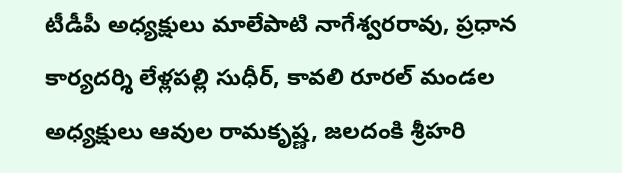టీడీపీ అధ్యక్షులు మాలేపాటి నాగేశ్వరరావు, ప్రధాన కార్యదర్శి లేళ్లపల్లి సుధీర్, కావలి రూరల్ మండల అధ్యక్షులు ఆవుల రామకృష్ణ, జలదంకి శ్రీహరి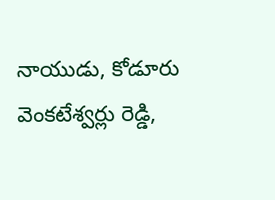నాయుడు, కోడూరు వెంకటేశ్వర్లు రెడ్డి,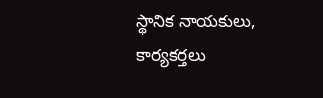స్థానిక నాయకులు, కార్యకర్తలు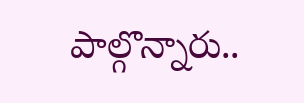పాల్గొన్నారు..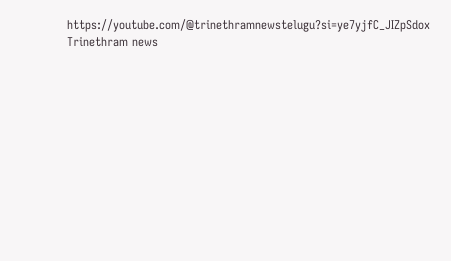https://youtube.com/@trinethramnewstelugu?si=ye7yjfC_JIZpSdox
Trinethram news